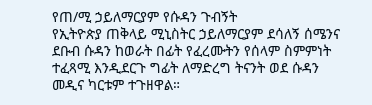የጠ/ሚ ኃይለማርያም የሱዳን ጉብኝት
የኢትዮጵያ ጠቅላይ ሚኒስትር ኃይለማርያም ደሳለኝ ሰሜንና ደቡብ ሱዳን ከወራት በፊት የፈረሙትን የሰላም ስምምነት ተፈጻሚ እንዲደርጉ ግፊት ለማድረግ ትናንት ወደ ሱዳን መዲና ካርቱም ተጉዘዋል።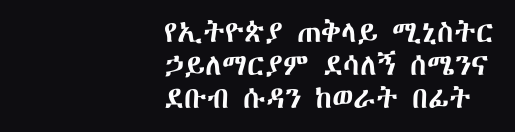የኢትዮጵያ ጠቅላይ ሚኒስትር ኃይለማርያም ደሳለኝ ሰሜንና ደቡብ ሱዳን ከወራት በፊት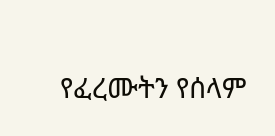የፈረሙትን የሰላም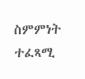ስምምነት ተፈጻሚ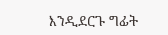እንዲደርጉ ግፊት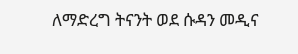ለማድረግ ትናንት ወደ ሱዳን መዲና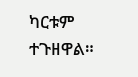ካርቱም ተጉዘዋል።